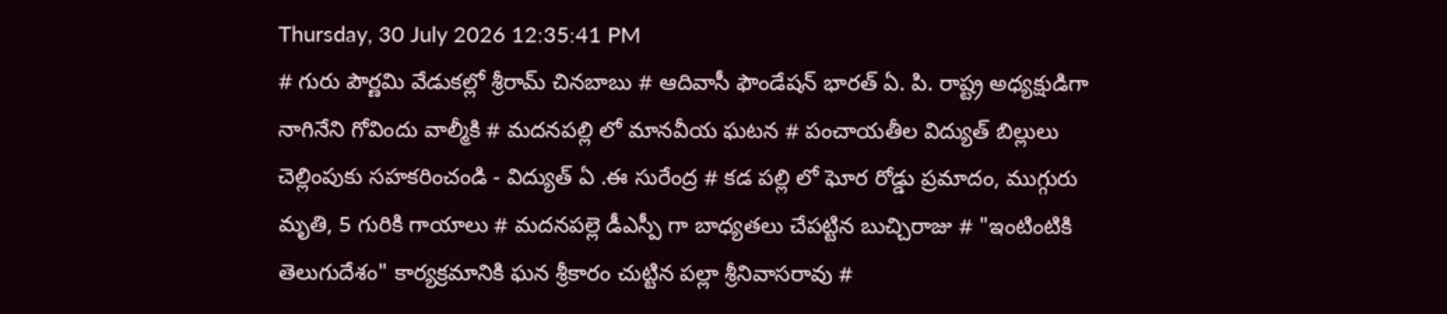Thursday, 30 July 2026 12:35:41 PM
# గురు పౌర్ణమి వేడుకల్లో శ్రీరామ్ చినబాబు # ఆదివాసీ ఫౌండేషన్ భారత్ ఏ. పి. రాష్ట్ర అధ్యక్షుడిగా నాగినేని గోవిందు వాల్మీకి # మదనపల్లి లో మానవీయ ఘటన # పంచాయతీల విద్యుత్ బిల్లులు చెల్లింపుకు సహకరించండి - విద్యుత్ ఏ .ఈ సురేంద్ర # కడ పల్లి లో ఘోర రోడ్డు ప్రమాదం, ముగ్గురు మృతి, 5 గురికి గాయాలు # మదనపల్లె డీఎస్పీ గా బాధ్యతలు చేపట్టిన బుచ్చిరాజు # "ఇంటింటికి తెలుగుదేశం" కార్యక్రమానికి ఘన శ్రీకారం చుట్టిన పల్లా శ్రీనివాసరావు #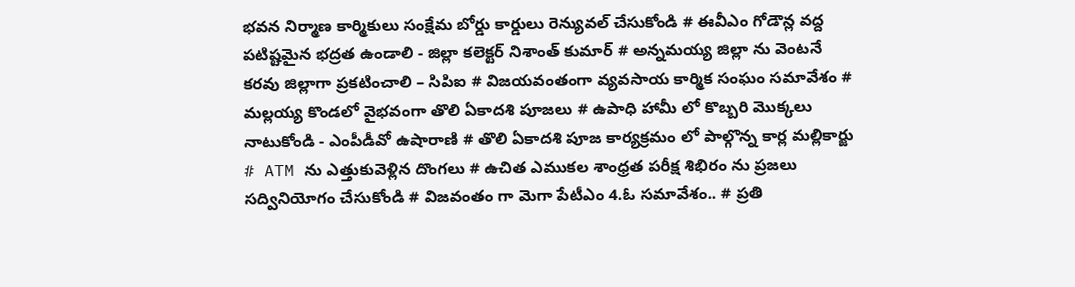భవన నిర్మాణ కార్మికులు సంక్షేమ బోర్డు కార్డులు రెన్యువల్ చేసుకోండి # ఈవీఎం గోడౌన్ల వద్ద పటిష్టమైన భద్రత ఉండాలి - జిల్లా కలెక్టర్ నిశాంత్ కుమార్ # అన్నమయ్య జిల్లా ను వెంటనే కరవు జిల్లాగా ప్రకటించాలి – సిపిఐ # విజయవంతంగా వ్యవసాయ కార్మిక సంఘం సమావేశం # మల్లయ్య కొండలో వైభవంగా తొలి ఏకాదశి పూజలు # ఉపాధి హామీ లో కొబ్బరి మొక్కలు నాటుకోండి - ఎంపీడీవో ఉషారాణి # తొలి ఏకాదశి పూజ కార్యక్రమం లో పాల్గొన్న కార్ల మల్లికార్జు # ATM ను ఎత్తుకువెళ్లిన దొంగలు # ఉచిత ఎముకల శాంధ్రత పరీక్ష శిభిరం ను ప్రజలు సద్వినియోగం చేసుకోండి # విజవంతం గా మెగా పేటీఎం 4.ఓ సమావేశం.. # ప్రతి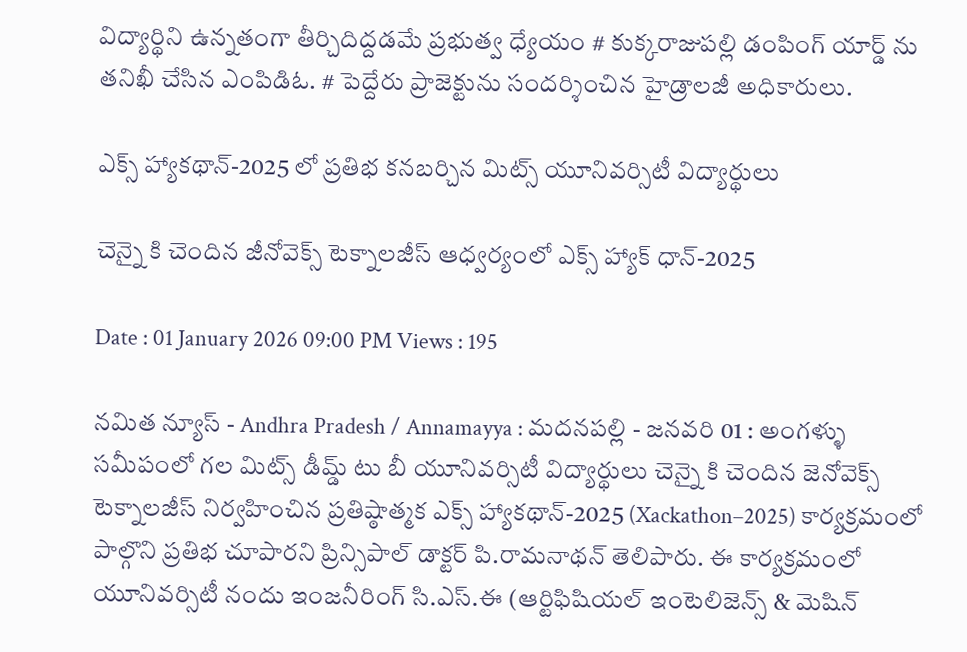విద్యార్థిని ఉన్నతంగా తీర్చిదిద్దడమే ప్రభుత్వ ధ్యేయం # కుక్కరాజుపల్లి డంపింగ్ యార్డ్ ను తనిఖీ చేసిన ఎంపిడిఓ. # పెద్దేరు ప్రాజెక్టును సందర్శించిన హైడ్రాలజీ అధికారులు.

ఎక్స్ హ్యాకథాన్-2025 లో ప్రతిభ కనబర్చిన మిట్స్ యూనివర్సిటీ విద్యార్థులు

చెన్నై కి చెందిన జీనోవెక్స్ టెక్నాలజీస్ ఆధ్వర్యంలో ఎక్స్ హ్యాక్ ధాన్-2025

Date : 01 January 2026 09:00 PM Views : 195

నమిత న్యూస్ - Andhra Pradesh / Annamayya : మదనపల్లి - జనవరి 01 : అంగళ్ళు సమీపంలో గల మిట్స్ డీమ్డ్ టు బీ యూనివర్సిటీ విద్యార్థులు చెన్నై కి చెందిన జెనోవెక్స్ టెక్నాలజీస్ నిర్వహించిన ప్రతిష్ఠాత్మక ఎక్స్ హ్యాకథాన్-2025 (Xackathon–2025) కార్యక్రమంలో పాల్గొని ప్రతిభ చూపారని ప్రిన్సిపాల్ డాక్టర్ పి.రామనాథన్ తెలిపారు. ఈ కార్యక్రమంలో యూనివర్సిటీ నందు ఇంజనీరింగ్ సి.ఎస్.ఈ (ఆర్టిఫిషియల్ ఇంటెలిజెన్స్ & మెషిన్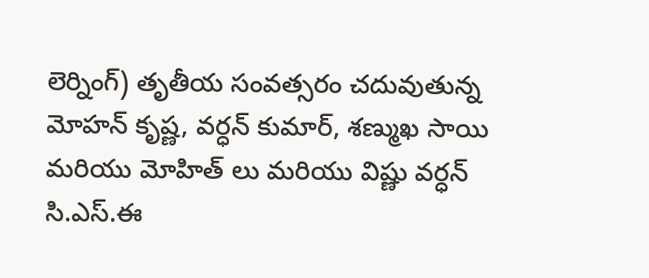లెర్నింగ్) తృతీయ సంవత్సరం చదువుతున్న మోహన్ కృష్ణ, వర్ధన్ కుమార్, శణ్ముఖ సాయి మరియు మోహిత్‌ లు మరియు విష్ణు వర్ధన్ సి.ఎస్.ఈ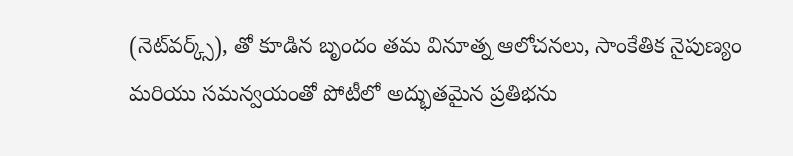(నెట్‌వర్క్స్), తో కూడిన బృందం తమ వినూత్న ఆలోచనలు, సాంకేతిక నైపుణ్యం మరియు సమన్వయంతో పోటీలో అద్భుతమైన ప్రతిభను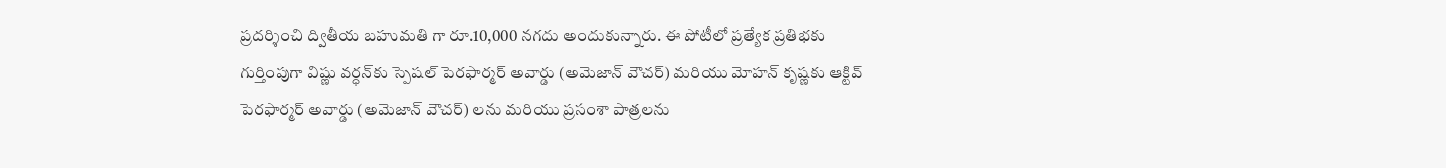ప్రదర్శించి ద్వితీయ బహుమతి గా రూ.10,000 నగదు అందుకున్నారు. ఈ పోటీలో ప్రత్యేక ప్రతిభకు గుర్తింపుగా విష్ణు వర్ధన్‌కు స్పెషల్ పెరఫార్మర్ అవార్డు (అమెజాన్ వౌచర్) మరియు మోహన్ కృష్ణ‌కు ఆక్టివ్ పెరఫార్మర్ అవార్డు (అమెజాన్ వౌచర్) లను మరియు ప్రసంశా పాత్రలను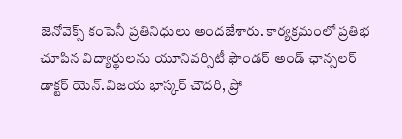జెనోవెక్స్ కంపెనీ ప్రతినిధులు అందజేశారు. కార్యక్రమంలో ప్రతిభ చూపిన విద్యార్థులను యూనివర్సిటీ ఫౌండర్ అండ్ ఛాన్సలర్ డాక్టర్ యెన్.విజయ భాస్కర్ చౌదరి, ప్రో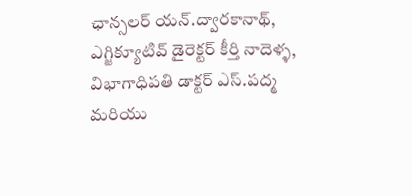ఛాన్సలర్ యన్.ద్వారకానాథ్, ఎగ్జిక్యూటివ్ డైరెక్టర్ కీర్తి నాదెళ్ళ, విభాగాధిపతి డాక్టర్ ఎస్.పద్మ మరియు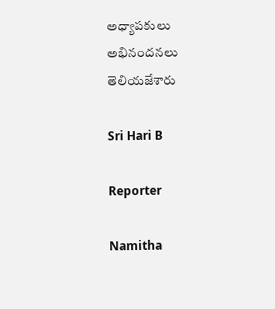అధ్యాపకులు అభినందనలు తెలియజేశారు

Sri Hari B

Reporter

Namitha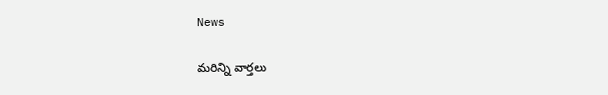News

మరిన్ని వార్తలు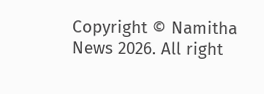Copyright © Namitha News 2026. All right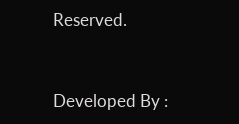Reserved.



Developed By :